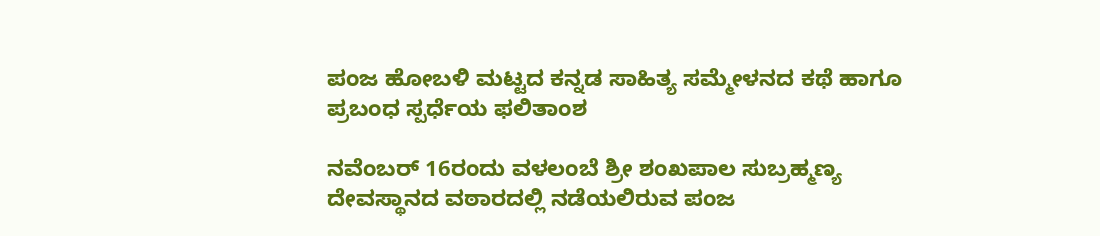ಪಂಜ ಹೋಬಳಿ ಮಟ್ಟದ ಕನ್ನಡ ಸಾಹಿತ್ಯ ಸಮ್ಮೇಳನದ ಕಥೆ ಹಾಗೂ ಪ್ರಬಂಧ ಸ್ಪರ್ಧೆಯ ಫಲಿತಾಂಶ

ನವೆಂಬರ್ 16ರಂದು ವಳಲಂಬೆ ಶ್ರೀ ಶಂಖಪಾಲ ಸುಬ್ರಹ್ಮಣ್ಯ ದೇವಸ್ಥಾನದ ವಠಾರದಲ್ಲಿ ನಡೆಯಲಿರುವ ಪಂಜ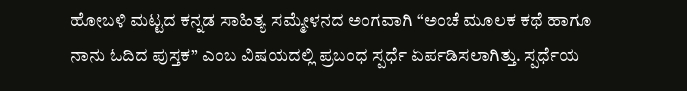ಹೋಬಳಿ ಮಟ್ಟದ ಕನ್ನಡ ಸಾಹಿತ್ಯ ಸಮ್ಮೇಳನದ ಅಂಗವಾಗಿ “ಅಂಚೆ ಮೂಲಕ ಕಥೆ ಹಾಗೂ ನಾನು ಓದಿದ ಪುಸ್ತಕ” ಎಂಬ ವಿಷಯದಲ್ಲಿ ಪ್ರಬಂಧ ಸ್ಪರ್ಧೆ ಏರ್ಪಡಿಸಲಾಗಿತ್ತು. ಸ್ಪರ್ಧೆಯ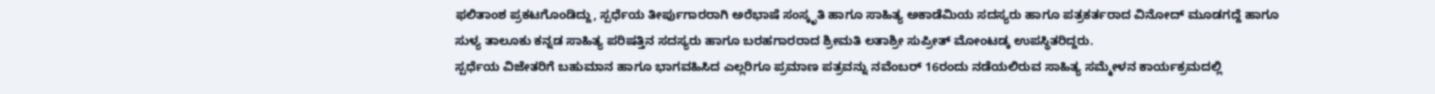ಫಲಿತಾಂಶ ಪ್ರಕಟಗೊಂಡಿದ್ದು, ಸ್ಪರ್ಧೆಯ ತೀರ್ಪುಗಾರರಾಗಿ ಅರೆಭಾಷೆ ಸಂಸ್ಕೃತಿ ಹಾಗೂ ಸಾಹಿತ್ಯ ಅಕಾಡೆಮಿಯ ಸದಸ್ಯರು ಹಾಗೂ ಪತ್ರಕರ್ತರಾದ ವಿನೋದ್ ಮೂಡಗದ್ದೆ ಹಾಗೂ ಸುಳ್ಯ ತಾಲೂಕು ಕನ್ನಡ ಸಾಹಿತ್ಯ ಪರಿಷತ್ತಿನ ಸದಸ್ಯರು ಹಾಗೂ ಬರಹಗಾರರಾದ ಶ್ರೀಮತಿ ಲತಾಶ್ರೀ ಸುಪ್ರೀತ್ ಮೋಂಟಡ್ಕ ಉಪಸ್ಥಿತರಿದ್ದರು.
ಸ್ಪರ್ಧೆಯ ವಿಜೇತರಿಗೆ ಬಹುಮಾನ ಹಾಗೂ ಭಾಗವಹಿಸಿದ ಎಲ್ಲರಿಗೂ ಪ್ರಮಾಣ ಪತ್ರವನ್ನು ನವೆಂಬರ್ 16ರಂದು ನಡೆಯಲಿರುವ ಸಾಹಿತ್ಯ ಸಮ್ಮೇಳನ ಕಾರ್ಯಕ್ರಮದಲ್ಲಿ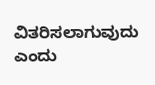ವಿತರಿಸಲಾಗುವುದು ಎಂದು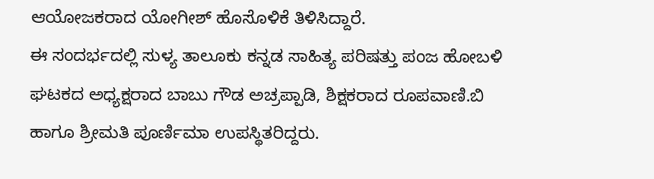ಆಯೋಜಕರಾದ ಯೋಗೀಶ್ ಹೊಸೊಳಿಕೆ ತಿಳಿಸಿದ್ದಾರೆ.
ಈ ಸಂದರ್ಭದಲ್ಲಿ ಸುಳ್ಯ ತಾಲೂಕು ಕನ್ನಡ ಸಾಹಿತ್ಯ ಪರಿಷತ್ತು ಪಂಜ ಹೋಬಳಿ ಘಟಕದ ಅಧ್ಯಕ್ಷರಾದ ಬಾಬು ಗೌಡ ಅಚ್ರಪ್ಪಾಡಿ, ಶಿಕ್ಷಕರಾದ ರೂಪವಾಣಿ.ಬಿ ಹಾಗೂ ಶ್ರೀಮತಿ ಪೂರ್ಣಿಮಾ ಉಪಸ್ಥಿತರಿದ್ದರು.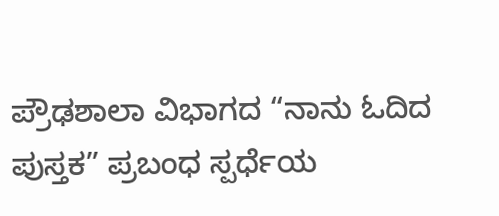ಪ್ರೌಢಶಾಲಾ ವಿಭಾಗದ “ನಾನು ಓದಿದ ಪುಸ್ತಕ” ಪ್ರಬಂಧ ಸ್ಪರ್ಧೆಯ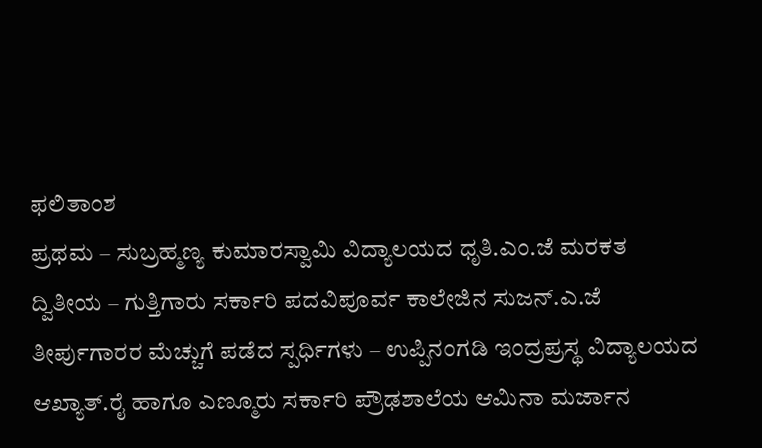ಫಲಿತಾಂಶ
ಪ್ರಥಮ – ಸುಬ್ರಹ್ಮಣ್ಯ ಕುಮಾರಸ್ವಾಮಿ ವಿದ್ಯಾಲಯದ ಧೃತಿ.ಎಂ.ಜೆ ಮರಕತ
ದ್ವಿತೀಯ – ಗುತ್ತಿಗಾರು ಸರ್ಕಾರಿ ಪದವಿಪೂರ್ವ ಕಾಲೇಜಿನ ಸುಜನ್.ಎ.ಜೆ
ತೀರ್ಪುಗಾರರ ಮೆಚ್ಚುಗೆ ಪಡೆದ ಸ್ಪರ್ಧಿಗಳು – ಉಪ್ಪಿನಂಗಡಿ ಇಂದ್ರಪ್ರಸ್ಥ ವಿದ್ಯಾಲಯದ ಆಖ್ಯಾತ್.ರೈ ಹಾಗೂ ಎಣ್ಮೂರು ಸರ್ಕಾರಿ ಪ್ರೌಢಶಾಲೆಯ ಆಮಿನಾ ಮರ್ಜಾನ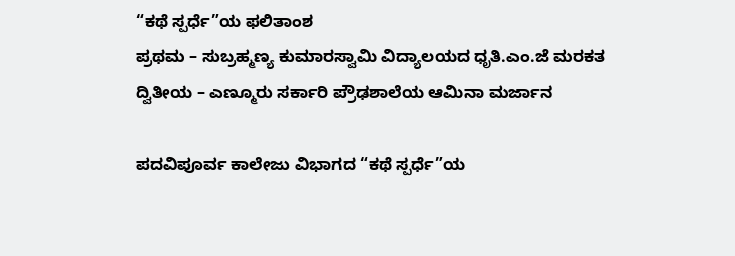“ಕಥೆ ಸ್ಪರ್ಧೆ”ಯ ಫಲಿತಾಂಶ
ಪ್ರಥಮ – ಸುಬ್ರಹ್ಮಣ್ಯ ಕುಮಾರಸ್ವಾಮಿ ವಿದ್ಯಾಲಯದ ಧೃತಿ.ಎಂ.ಜೆ ಮರಕತ
ದ್ವಿತೀಯ – ಎಣ್ಮೂರು ಸರ್ಕಾರಿ ಪ್ರೌಢಶಾಲೆಯ ಆಮಿನಾ ಮರ್ಜಾನ

ಪದವಿಪೂರ್ವ ಕಾಲೇಜು ವಿಭಾಗದ “ಕಥೆ ಸ್ಪರ್ಧೆ”ಯ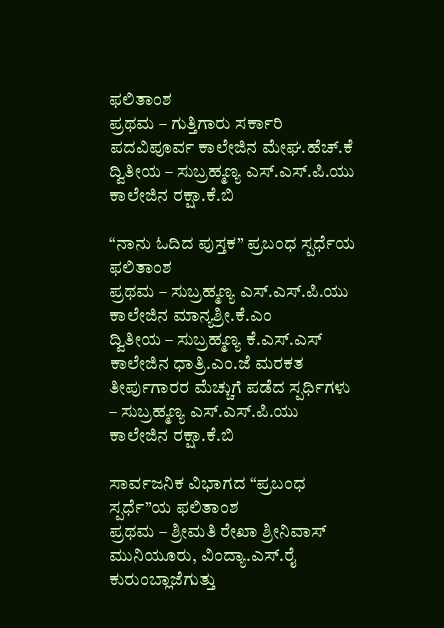ಫಲಿತಾಂಶ
ಪ್ರಥಮ – ಗುತ್ತಿಗಾರು ಸರ್ಕಾರಿ ಪದವಿಪೂರ್ವ ಕಾಲೇಜಿನ ಮೇಘ.ಹೆಚ್.ಕೆ
ದ್ವಿತೀಯ – ಸುಬ್ರಹ್ಮಣ್ಯ ಎಸ್.ಎಸ್.ಪಿ.ಯು ಕಾಲೇಜಿನ ರಕ್ಷಾ.ಕೆ.ಬಿ

“ನಾನು ಓದಿದ ಪುಸ್ತಕ” ಪ್ರಬಂಧ ಸ್ಪರ್ಧೆಯ ಫಲಿತಾಂಶ
ಪ್ರಥಮ – ಸುಬ್ರಹ್ಮಣ್ಯ ಎಸ್.ಎಸ್.ಪಿ.ಯು ಕಾಲೇಜಿನ ಮಾನ್ಯಶ್ರೀ.ಕೆ.ಎಂ
ದ್ವಿತೀಯ – ಸುಬ್ರಹ್ಮಣ್ಯ ಕೆ.ಎಸ್.ಎಸ್ ಕಾಲೇಜಿನ ಧಾತ್ರಿ.ಎಂ.ಜೆ ಮರಕತ
ತೀರ್ಪುಗಾರರ ಮೆಚ್ಚುಗೆ ಪಡೆದ ಸ್ಪರ್ಧಿಗಳು – ಸುಬ್ರಹ್ಮಣ್ಯ ಎಸ್.ಎಸ್.ಪಿ.ಯು ಕಾಲೇಜಿನ ರಕ್ಷಾ.ಕೆ.ಬಿ

ಸಾರ್ವಜನಿಕ ವಿಭಾಗದ “ಪ್ರಬಂಧ ಸ್ಪರ್ಧೆ”ಯ ಫಲಿತಾಂಶ
ಪ್ರಥಮ – ಶ್ರೀಮತಿ ರೇಖಾ ಶ್ರೀನಿವಾಸ್ ಮುನಿಯೂರು, ವಿಂದ್ಯಾ.ಎಸ್.ರೈ ಕುರುಂಬ್ಲಾಜೆಗುತ್ತು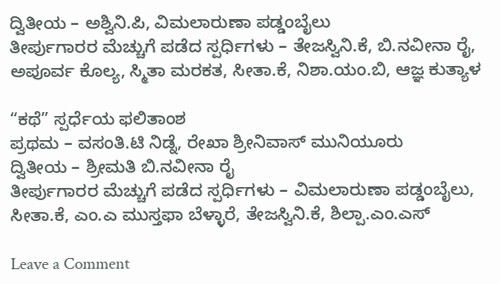ದ್ವಿತೀಯ – ಅಶ್ವಿನಿ.ಪಿ, ವಿಮಲಾರುಣಾ ಪಡ್ಡಂಬೈಲು
ತೀರ್ಪುಗಾರರ ಮೆಚ್ಚುಗೆ ಪಡೆದ ಸ್ಪರ್ಧಿಗಳು – ತೇಜಸ್ವಿನಿ.ಕೆ, ಬಿ.ನವೀನಾ ರೈ, ಅಪೂರ್ವ ಕೊಲ್ಯ, ಸ್ಮಿತಾ ಮರಕತ, ಸೀತಾ.ಕೆ, ನಿಶಾ.ಯಂ.ಬಿ, ಆಜ್ಞ ಕುತ್ಯಾಳ

“ಕಥೆ” ಸ್ಪರ್ಧೆಯ ಫಲಿತಾಂಶ
ಪ್ರಥಮ – ವಸಂತಿ.ಟಿ ನಿಡ್ನೆ, ರೇಖಾ ಶ್ರೀನಿವಾಸ್ ಮುನಿಯೂರು
ದ್ವಿತೀಯ – ಶ್ರೀಮತಿ ಬಿ.ನವೀನಾ ರೈ
ತೀರ್ಪುಗಾರರ ಮೆಚ್ಚುಗೆ ಪಡೆದ ಸ್ಪರ್ಧಿಗಳು – ವಿಮಲಾರುಣಾ ಪಡ್ಡಂಬೈಲು, ಸೀತಾ.ಕೆ, ಎಂ.ಎ ಮುಸ್ತಫಾ ಬೆಳ್ಳಾರೆ, ತೇಜಸ್ವಿನಿ.ಕೆ, ಶಿಲ್ಪಾ.ಎಂ.ಎಸ್

Leave a Comment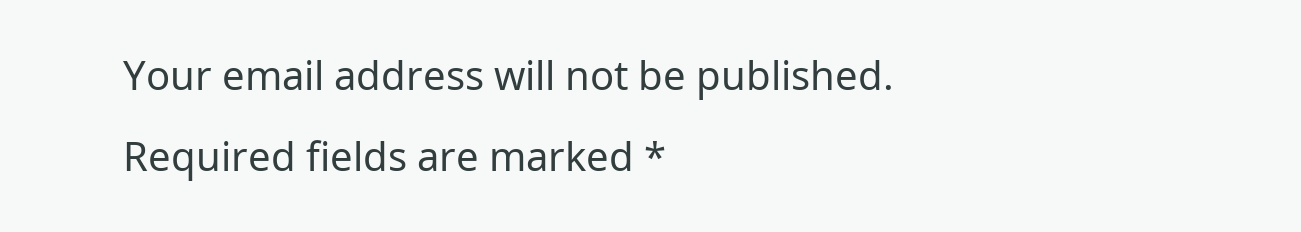Your email address will not be published. Required fields are marked *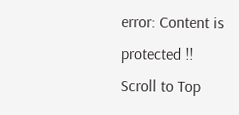error: Content is protected !!
Scroll to Top